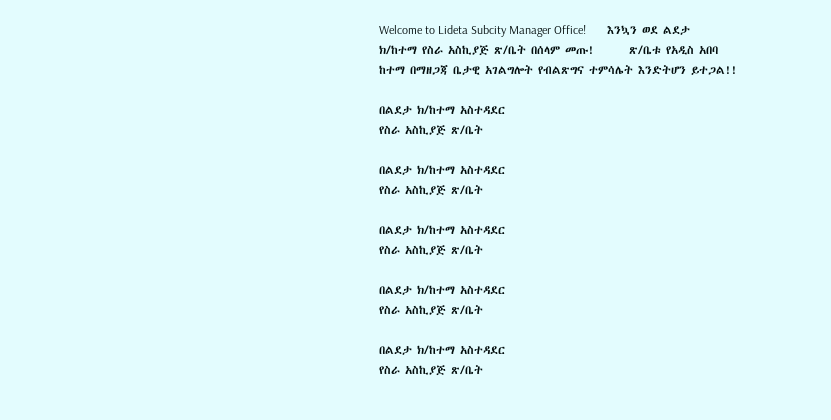Welcome to Lideta Subcity Manager Office!       እንኳን ወደ ልደታ ክ/ከተማ የስራ አስኪያጅ ጽ/ቤት በሰላም መጡ!       ጽ/ቤቱ የአዲስ አበባ ከተማ በማዘጋጃ ቤታዊ አገልግሎት የብልጽግና ተምሳሌት እንድትሆን ይተጋል!!

በልደታ ክ/ከተማ አስተዳደር
የስራ አስኪያጅ ጽ/ቤት

በልደታ ክ/ከተማ አስተዳደር
የስራ አስኪያጅ ጽ/ቤት

በልደታ ክ/ከተማ አስተዳደር
የስራ አስኪያጅ ጽ/ቤት

በልደታ ክ/ከተማ አስተዳደር
የስራ አስኪያጅ ጽ/ቤት

በልደታ ክ/ከተማ አስተዳደር
የስራ አስኪያጅ ጽ/ቤት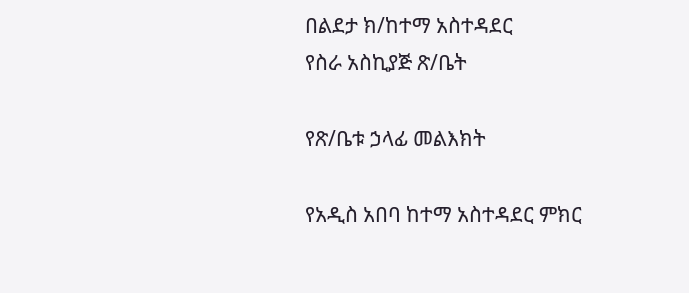በልደታ ክ/ከተማ አስተዳደር
የስራ አስኪያጅ ጽ/ቤት

የጽ/ቤቱ ኃላፊ መልእክት

የአዲስ አበባ ከተማ አስተዳደር ምክር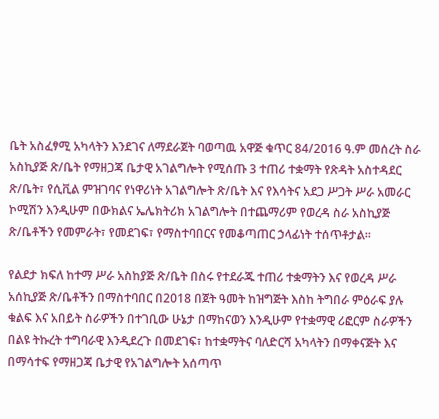ቤት አስፈፃሚ አካላትን እንደገና ለማደራጀት ባወጣዉ አዋጅ ቁጥር 84/2016 ዓ.ም መሰረት ስራ አስኪያጅ ጽ/ቤት የማዘጋጃ ቤታዊ አገልግሎት የሚሰጡ 3 ተጠሪ ተቋማት የጽዳት አስተዳደር ጽ/ቤት፣ የሲቪል ምዝገባና የነዋሪነት አገልግሎት ጽ/ቤት እና የእሳትና አደጋ ሥጋት ሥራ አመራር ኮሚሽን እንዲሁም በውክልና ኤሌክትሪክ አገልግሎት በተጨማሪም የወረዳ ስራ አስኪያጅ ጽ/ቤቶችን የመምራት፣ የመደገፍ፣ የማስተባበርና የመቆጣጠር ኃላፊነት ተሰጥቶታል፡፡

የልደታ ክፍለ ከተማ ሥራ አስከያጅ ጽ/ቤት በስሩ የተደራጁ ተጠሪ ተቋማትን እና የወረዳ ሥራ አሰኪያጅ ጽ/ቤቶችን በማስተባበር በ2018 በጀት ዓመት ከዝግጅት እስከ ትግበራ ምዕራፍ ያሉ ቁልፍ እና አበይት ስራዎችን በተገቢው ሁኔታ በማከናወን እንዲሁም የተቋማዊ ሪፎርም ስራዎችን በልዩ ትኩረት ተግባራዊ እንዲደረጉ በመደገፍ፣ ከተቋማትና ባለድርሻ አካላትን በማቀናጅት እና በማሳተፍ የማዘጋጃ ቤታዊ የአገልግሎት አሰጣጥ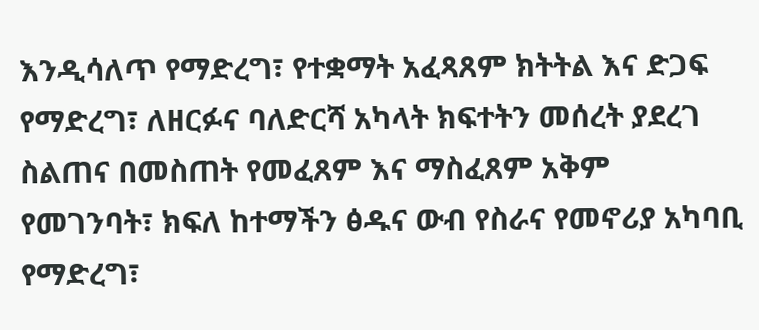እንዲሳለጥ የማድረግ፣ የተቋማት አፈጻጸም ክትትል እና ድጋፍ የማድረግ፣ ለዘርፉና ባለድርሻ አካላት ክፍተትን መሰረት ያደረገ ስልጠና በመስጠት የመፈጸም እና ማስፈጸም አቅም የመገንባት፣ ክፍለ ከተማችን ፅዱና ውብ የስራና የመኖሪያ አካባቢ የማድረግ፣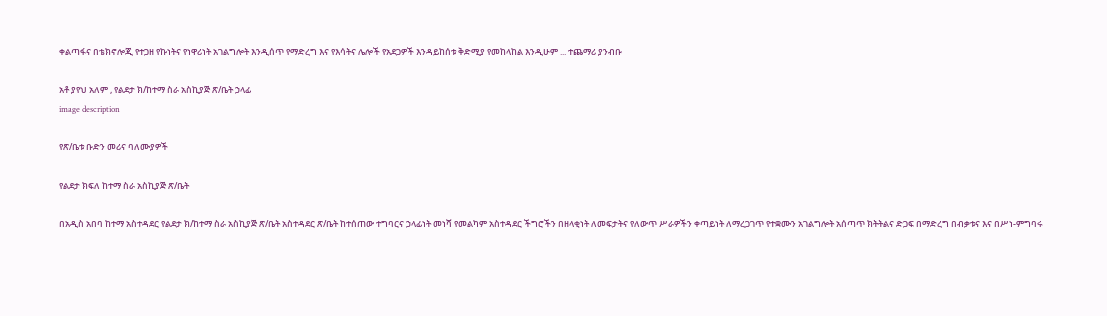ቀልጣፋና በቴክኖሎጂ የተጋዘ የኩነትና የነዋሪነት አገልግሎት እንዲሰጥ የማድረግ እና የእሳትና ሌሎች የአደጋዎች እንዳይከሰቱ ቅድሚያ የመከላከል እንዲሁም ... ተጨማሪ ያንብቡ

አቶ ያየህ አለም , የልደታ ክ/ከተማ ስራ አስኪያጅ ጽ/ቤት ኃላፊ
image description

የጽ/ቤቱ ቡድን መሪና ባለሙያዎች

የልደታ ክፍለ ከተማ ስራ አስኪያጅ ጽ/ቤት

በአዲስ አበባ ከተማ አስተዳደር የልደታ ክ/ከተማ ስራ አስኪያጅ ጽ/ቤት አስተዳደር ጽ/ቤት ከተሰጠው ተግባርና ኃላፊነት መነሻ የመልካም አስተዳደር ችግሮችን በዘላቂነት ለመፍታትና የለውጥ ሥራዎችን ቀጣይነት ለማረጋገጥ የተቋሙን አገልግሎት አሰጣጥ ክትትልና ድጋፍ በማድረግ በብቃቱና እና በሥነ-ምግባሩ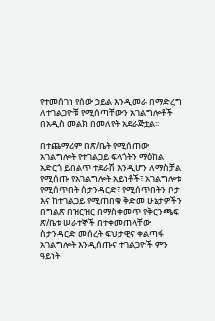የተመሰገነ የሰው ኃይል እንዲመራ በማድረግ ለተገልጋዮቹ የሚሰጣቸውን አገልግሎቶች በአዲስ መልክ በመለየት አደራጅቷል፡፡

በተጨማሪም በጽ/ቤት የሚሰጠው አገልግሎት የተገልጋይ ፍላጎትን ማዕከል አድርጎ ይበልጥ ተደራሽ እንዲሆን ለማስቻል የሚሰጡ የአገልግሎት አይነቶች፣ አገልግሎቱ የሚሰጥበት ስታንዳርድ፣ የሚሰጥበትን ቦታ እና ከተገልጋይ የሚጠበቁ ቅድመ ሁኔታዎችን በግልጽ በዝርዝር በማስቀመጥ የቅርንጫፍ ጽ/ቤቱ ሠራተኞች በተቀመጠላቸው ስታንዳርድ መሰረት ፍህታዊና ቀልጣፋ አገልግሎት እንዲሰጡና ተገልጋዮች ምን ዓይነት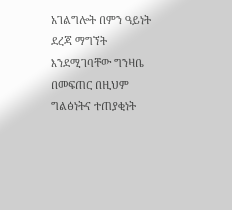አገልግሎት በምን ዓይነት ደረጃ ማግኘት እንደሚገባቸው ግንዛቤ በመፍጠር በዚህም ግልፅነትና ተጠያቂነት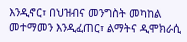እንዲኖር፣ በህዝብና መንግስት መካከል መተማመን እንዲፈጠር፣ ልማትና ዲሞክራሲ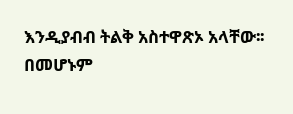እንዲያብብ ትልቅ አስተዋጽኦ አላቸው፡፡ በመሆኑም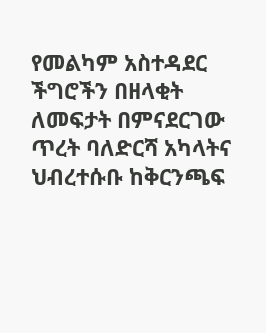የመልካም አስተዳደር ችግሮችን በዘላቂት ለመፍታት በምናደርገው ጥረት ባለድርሻ አካላትና ህብረተሱቡ ከቅርንጫፍ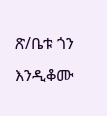ጽ/ቤቱ ጎን እንዲቆሙ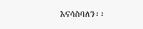እናሳስባለን፡፡